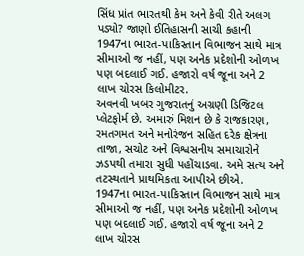સિંધ પ્રાંત ભારતથી કેમ અને કેવી રીતે અલગ પડ્યો? જાણો ઈતિહાસની સાચી કહાની
1947ના ભારત-પાકિસ્તાન વિભાજન સાથે માત્ર સીમાઓ જ નહીં, પણ અનેક પ્રદેશોની ઓળખ પણ બદલાઈ ગઈ. હજારો વર્ષ જૂના અને 2 લાખ ચોરસ કિલોમીટર.
અવનવી ખબર ગુજરાતનું અગ્રણી ડિજિટલ પ્લેટફોર્મ છે. અમારું મિશન છે કે રાજકારણ, રમતગમત અને મનોરંજન સહિત દરેક ક્ષેત્રના તાજા, સચોટ અને વિશ્વસનીય સમાચારોને ઝડપથી તમારા સુધી પહોંચાડવા. અમે સત્ય અને તટસ્થતાને પ્રાથમિકતા આપીએ છીએ.
1947ના ભારત-પાકિસ્તાન વિભાજન સાથે માત્ર સીમાઓ જ નહીં, પણ અનેક પ્રદેશોની ઓળખ પણ બદલાઈ ગઈ. હજારો વર્ષ જૂના અને 2 લાખ ચોરસ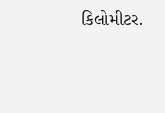કિલોમીટર.